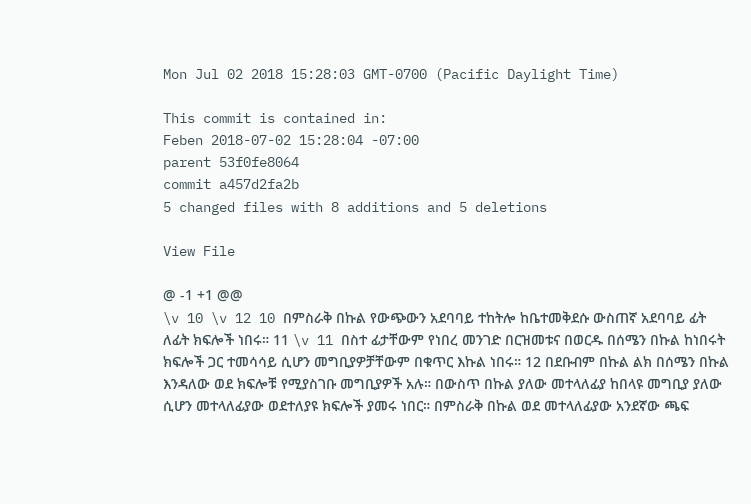Mon Jul 02 2018 15:28:03 GMT-0700 (Pacific Daylight Time)

This commit is contained in:
Feben 2018-07-02 15:28:04 -07:00
parent 53f0fe8064
commit a457d2fa2b
5 changed files with 8 additions and 5 deletions

View File

@ -1 +1 @@
\v 10 \v 12 10 በምስራቅ በኩል የውጭውን አደባባይ ተከትሎ ከቤተመቅደሱ ውስጠኛ አደባባይ ፊት ለፊት ክፍሎች ነበሩ። 11 \v 11 በስተ ፊታቸውም የነበረ መንገድ በርዝመቱና በወርዱ በሰሜን በኩል ከነበሩት ክፍሎች ጋር ተመሳሳይ ሲሆን መግቢያዎቻቸውም በቁጥር እኩል ነበሩ። 12 በደቡብም በኩል ልክ በሰሜን በኩል እንዳለው ወደ ክፍሎቹ የሚያስገቡ መግቢያዎች አሉ። በውስጥ በኩል ያለው መተላለፊያ ከበላዩ መግቢያ ያለው ሲሆን መተላለፊያው ወደተለያዩ ክፍሎች ያመሩ ነበር። በምስራቅ በኩል ወደ መተላለፊያው አንደኛው ጫፍ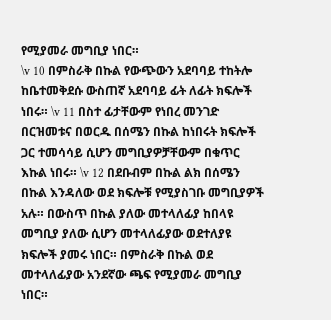የሚያመራ መግቢያ ነበር።
\v 10 በምስራቅ በኩል የውጭውን አደባባይ ተከትሎ ከቤተመቅደሱ ውስጠኛ አደባባይ ፊት ለፊት ክፍሎች ነበሩ። \v 11 በስተ ፊታቸውም የነበረ መንገድ በርዝመቱና በወርዱ በሰሜን በኩል ከነበሩት ክፍሎች ጋር ተመሳሳይ ሲሆን መግቢያዎቻቸውም በቁጥር እኩል ነበሩ። \v 12 በደቡብም በኩል ልክ በሰሜን በኩል እንዳለው ወደ ክፍሎቹ የሚያስገቡ መግቢያዎች አሉ። በውስጥ በኩል ያለው መተላለፊያ ከበላዩ መግቢያ ያለው ሲሆን መተላለፊያው ወደተለያዩ ክፍሎች ያመሩ ነበር። በምስራቅ በኩል ወደ መተላለፊያው አንደኛው ጫፍ የሚያመራ መግቢያ ነበር።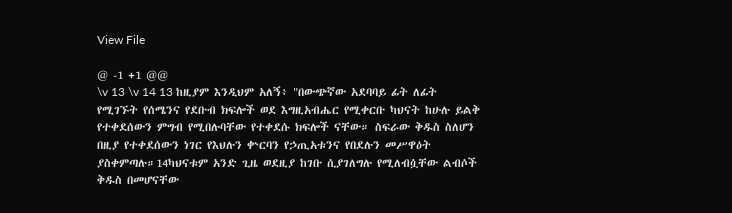View File

@ -1 +1 @@
\v 13 \v 14 13 ከዚያም እንዲህም አለኝ፥ "በውጭኛው አደባባይ ፊት ለፊት የሚገኙት የሰሜንና የደቡብ ክፍሎች ወደ እግዚአብሔር የሚቀርቡ ካህናት ከሁሉ ይልቅ የተቀደሰውን ምግብ የሚበሉባቸው የተቀደሱ ክፍሎች ናቸው። ስፍራው ቅዱስ ስለሆን በዚያ የተቀደሰውን ነገር የእህሉን ቍርባን የኃጢአቱንና የበደሉን መሥዋዕት ያስቀምጣሉ።14ካህናቱም አንድ ጊዜ ወደዚያ ከገቡ ሲያገለግሉ የሚለብሷቸው ልብሶች ቅዱስ በመሆናቸው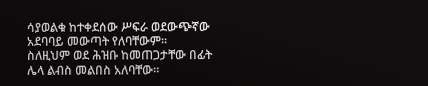ሳያወልቁ ከተቀደሰው ሥፍራ ወደውጭኛው አደባባይ መውጣት የለባቸውም። ስለዚህም ወደ ሕዝቡ ከመጠጋታቸው በፊት ሌላ ልብስ መልበስ አለባቸው።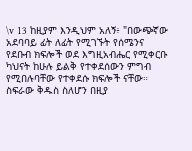\v 13 ከዚያም እንዲህም አለኝ፥ "በውጭኛው አደባባይ ፊት ለፊት የሚገኙት የሰሜንና የደቡብ ክፍሎች ወደ እግዚአብሔር የሚቀርቡ ካህናት ከሁሉ ይልቅ የተቀደሰውን ምግብ የሚበሉባቸው የተቀደሱ ክፍሎች ናቸው። ስፍራው ቅዱስ ስለሆን በዚያ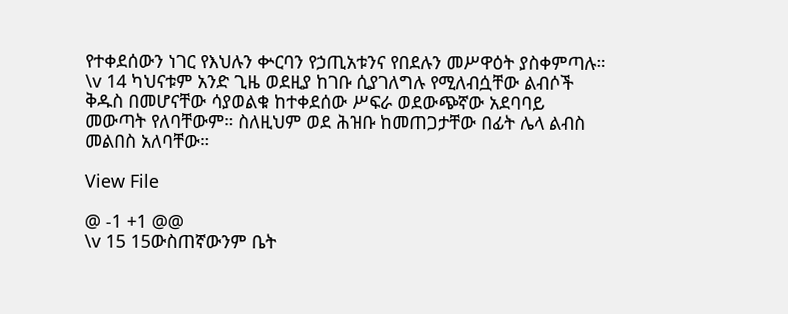የተቀደሰውን ነገር የእህሉን ቍርባን የኃጢአቱንና የበደሉን መሥዋዕት ያስቀምጣሉ። \v 14 ካህናቱም አንድ ጊዜ ወደዚያ ከገቡ ሲያገለግሉ የሚለብሷቸው ልብሶች ቅዱስ በመሆናቸው ሳያወልቁ ከተቀደሰው ሥፍራ ወደውጭኛው አደባባይ መውጣት የለባቸውም። ስለዚህም ወደ ሕዝቡ ከመጠጋታቸው በፊት ሌላ ልብስ መልበስ አለባቸው።

View File

@ -1 +1 @@
\v 15 15ውስጠኛውንም ቤት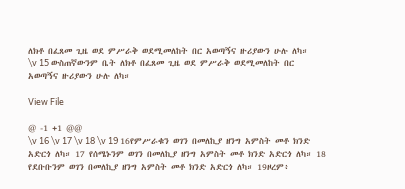ለክቶ በፈጸመ ጊዜ ወደ ምሥራቅ ወደሚመለከት በር አወጣኝና ዙሪያውን ሁሉ ለካ።
\v 15 ውስጠኛውንም ቤት ለክቶ በፈጸመ ጊዜ ወደ ምሥራቅ ወደሚመለከት በር አወጣኝና ዙሪያውን ሁሉ ለካ።

View File

@ -1 +1 @@
\v 16 \v 17 \v 18 \v 19 16የምሥራቁን ወገን በመለኪያ ዘንግ አምስት መቶ ክንድ አድርጎ ለካ። 17 የሰሜኑንም ወገን በመለኪያ ዘንግ አምስት መቶ ክንድ አድርጎ ለካ። 18 የደቡቡንም ወገን በመለኪያ ዘንግ አምስት መቶ ክንድ አድርጎ ለካ። 19ዞረም፥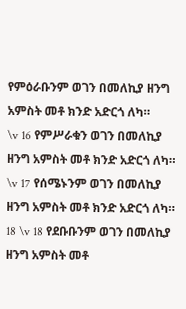የምዕራቡንም ወገን በመለኪያ ዘንግ አምስት መቶ ክንድ አድርጎ ለካ።
\v 16 የምሥራቁን ወገን በመለኪያ ዘንግ አምስት መቶ ክንድ አድርጎ ለካ። \v 17 የሰሜኑንም ወገን በመለኪያ ዘንግ አምስት መቶ ክንድ አድርጎ ለካ። 18 \v 18 የደቡቡንም ወገን በመለኪያ ዘንግ አምስት መቶ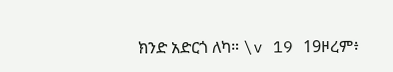ክንድ አድርጎ ለካ። \v 19 19ዞረም፥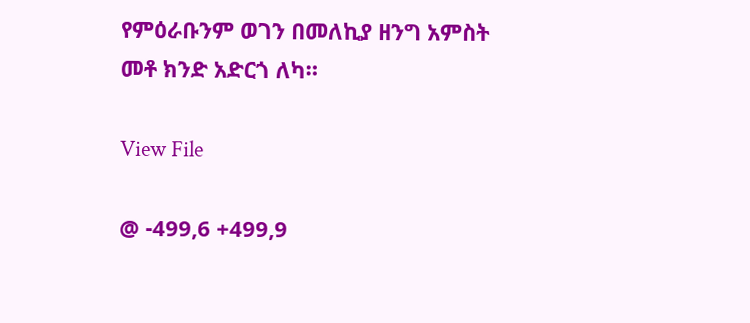የምዕራቡንም ወገን በመለኪያ ዘንግ አምስት መቶ ክንድ አድርጎ ለካ።

View File

@ -499,6 +499,9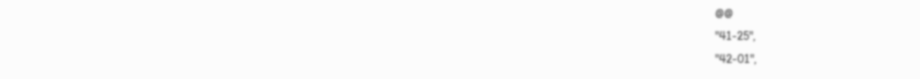@@
"41-25",
"42-01",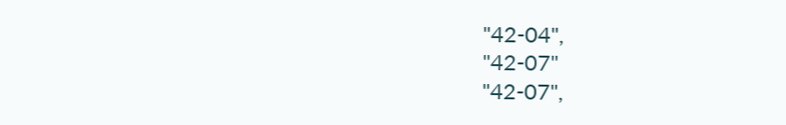"42-04",
"42-07"
"42-07",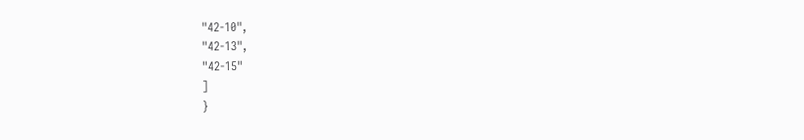"42-10",
"42-13",
"42-15"
]
}